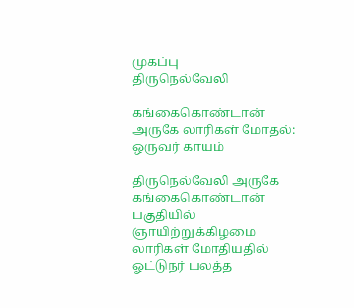முகப்பு
திருநெல்வேலி

கங்கைகொண்டான் அருகே லாரிகள் மோதல்: ஒருவர் காயம்

திருநெல்வேலி அருகே கங்கைகொண்டான் பகுதியில் ஞாயிற்றுக்கிழமை லாரிகள் மோதியதில் ஓட்டுநர் பலத்த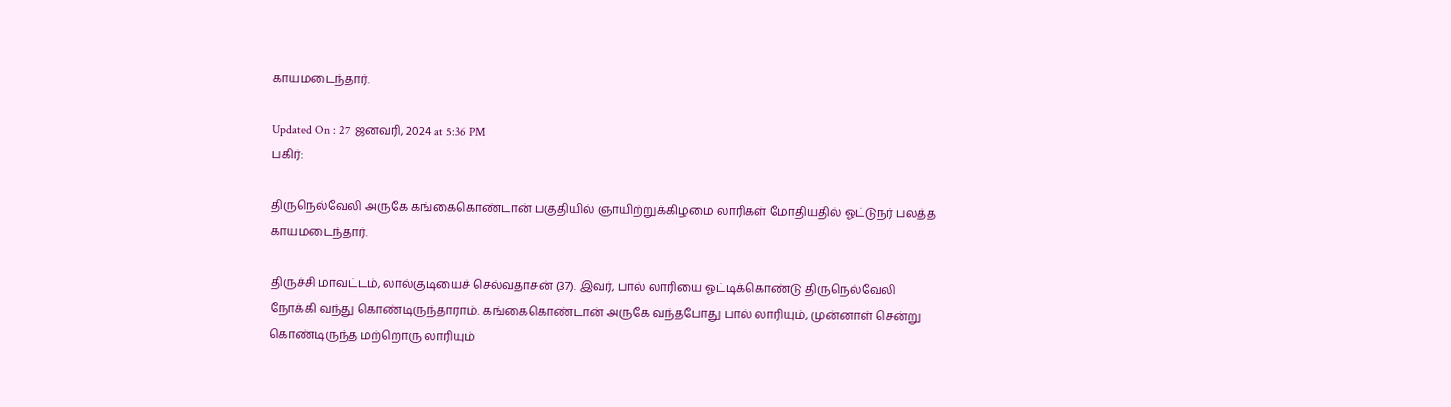காயமடைந்தார்.

Updated On : 27 ஜனவரி, 2024 at 5:36 PM
பகிர்:

திருநெல்வேலி அருகே கங்கைகொண்டான் பகுதியில் ஞாயிற்றுக்கிழமை லாரிகள் மோதியதில் ஓட்டுநர் பலத்த காயமடைந்தார்.

திருச்சி மாவட்டம், லால்குடியைச் செல்வதாசன் (37). இவர், பால் லாரியை ஓட்டிக்கொண்டு திருநெல்வேலி நோக்கி வந்து கொண்டிருந்தாராம். கங்கைகொண்டான் அருகே வந்தபோது பால் லாரியும், முன்னாள் சென்று கொண்டிருந்த மற்றொரு லாரியும்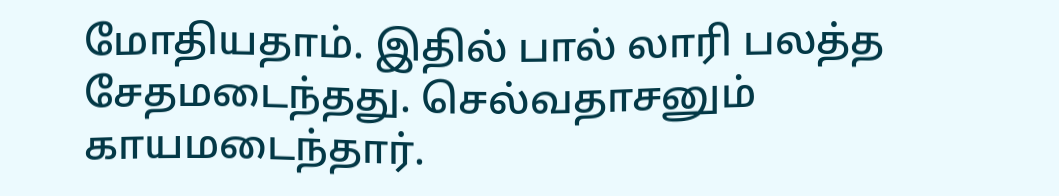மோதியதாம். இதில் பால் லாரி பலத்த சேதமடைந்தது. செல்வதாசனும் காயமடைந்தார்.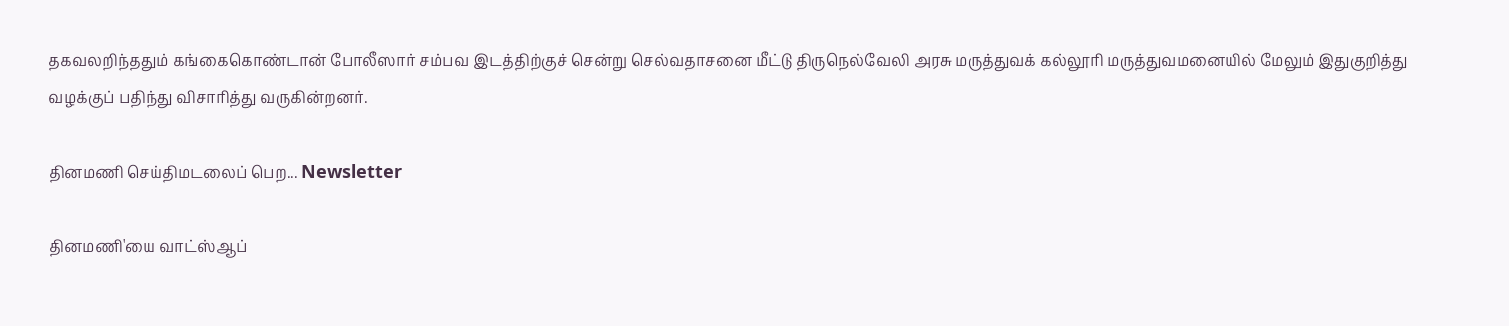தகவலறிந்ததும் கங்கைகொண்டான் போலீஸார் சம்பவ இடத்திற்குச் சென்று செல்வதாசனை மீட்டு திருநெல்வேலி அரசு மருத்துவக் கல்லூரி மருத்துவமனையில் மேலும் இதுகுறித்து வழக்குப் பதிந்து விசாரித்து வருகின்றனர்.

தினமணி செய்திமடலைப் பெற... Newsletter

தினமணி'யை வாட்ஸ்ஆப்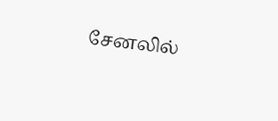சேனலில்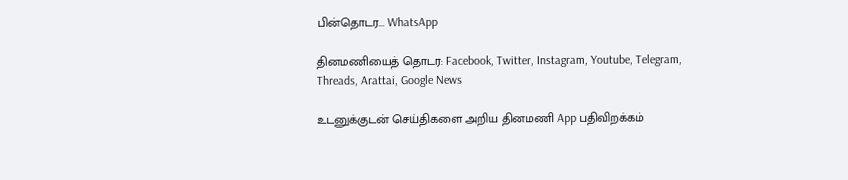பின்தொடர... WhatsApp

தினமணியைத் தொடர: Facebook, Twitter, Instagram, Youtube, Telegram, Threads, Arattai, Google News

உடனுக்குடன் செய்திகளை அறிய தினமணி App பதிவிறக்கம்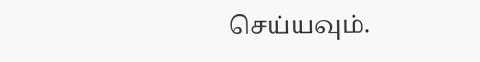செய்யவும்.